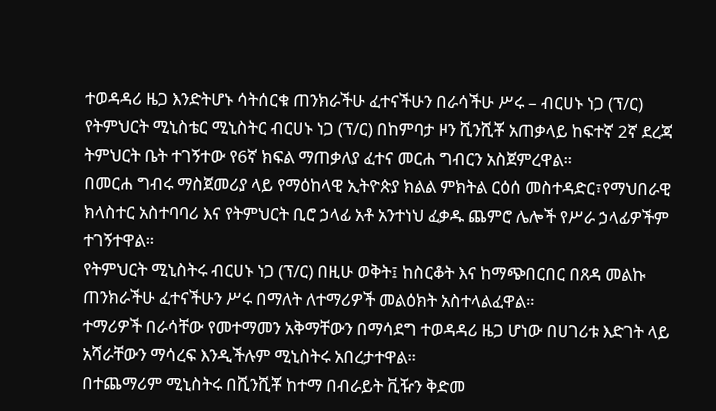ተወዳዳሪ ዜጋ እንድትሆኑ ሳትሰርቁ ጠንክራችሁ ፈተናችሁን በራሳችሁ ሥሩ – ብርሀኑ ነጋ (ፕ/ር)
የትምህርት ሚኒስቴር ሚኒስትር ብርሀኑ ነጋ (ፕ/ር) በከምባታ ዞን ሺንሺቾ አጠቃላይ ከፍተኛ 2ኛ ደረጃ ትምህርት ቤት ተገኝተው የ6ኛ ክፍል ማጠቃለያ ፈተና መርሐ ግብርን አስጀምረዋል።
በመርሐ ግብሩ ማስጀመሪያ ላይ የማዕከላዊ ኢትዮጵያ ክልል ምክትል ርዕሰ መስተዳድር፣የማህበራዊ ክላስተር አስተባባሪ እና የትምህርት ቢሮ ኃላፊ አቶ አንተነህ ፈቃዱ ጨምሮ ሌሎች የሥራ ኃላፊዎችም ተገኝተዋል።
የትምህርት ሚኒስትሩ ብርሀኑ ነጋ (ፕ/ር) በዚሁ ወቅት፤ ከስርቆት እና ከማጭበርበር በጸዳ መልኩ ጠንክራችሁ ፈተናችሁን ሥሩ በማለት ለተማሪዎች መልዕክት አስተላልፈዋል።
ተማሪዎች በራሳቸው የመተማመን አቅማቸውን በማሳደግ ተወዳዳሪ ዜጋ ሆነው በሀገሪቱ እድገት ላይ አሻራቸውን ማሳረፍ እንዲችሉም ሚኒስትሩ አበረታተዋል።
በተጨማሪም ሚኒስትሩ በሺንሺቾ ከተማ በብራይት ቪዥን ቅድመ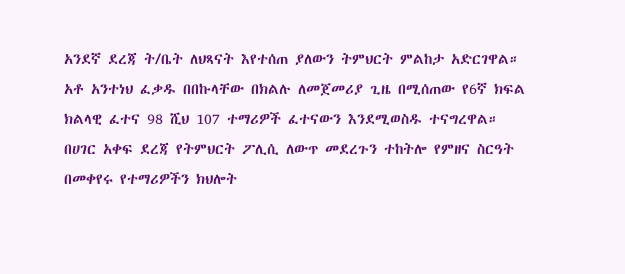አንደኛ ደረጃ ት/ቤት ለህጻናት እየተሰጠ ያለውን ትምህርት ምልከታ አድርገዋል።
አቶ አንተነህ ፈቃዱ በበኩላቸው በክልሉ ለመጀመሪያ ጊዜ በሚሰጠው የ6ኛ ክፍል ክልላዊ ፈተና 98 ሺህ 107 ተማሪዎች ፈተናውን እንደሚወስዱ ተናግረዋል።
በሀገር አቀፍ ደረጃ የትምህርት ፖሊሲ ለውጥ መደረጉን ተከትሎ የምዘና ስርዓት በመቀየሩ የተማሪዎችን ክህሎት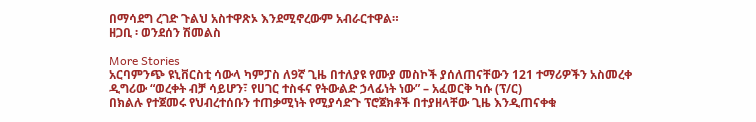በማሳደግ ረገድ ጉልህ አስተዋጽኦ እንደሚኖረውም አብራርተዋል።
ዘጋቢ ፡ ወንደሰን ሽመልስ

More Stories
አርባምንጭ ዩኒቨርስቲ ሳውላ ካምፓስ ለ9ኛ ጊዜ በተለያዩ የሙያ መስኮች ያሰለጠናቸውን 121 ተማሪዎችን አስመረቀ
ዲግሪው “ወረቀት ብቻ ሳይሆን፣ የሀገር ተስፋና የትውልድ ኃላፊነት ነው” – አፈወርቅ ካሱ (ፕ/ር)
በክልሉ የተጀመሩ የህብረተሰቡን ተጠቃሚነት የሚያሳድጉ ፕሮጀክቶች በተያዘላቸው ጊዜ እንዲጠናቀቁ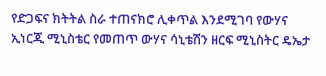የድጋፍና ክትትል ስራ ተጠናክሮ ሊቀጥል እንደሚገባ የውሃና ኢነርጂ ሚኒስቴር የመጠጥ ውሃና ሳኒቴሽን ዘርፍ ሚኒስትር ዴኤታ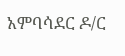አምባሳደር ዶ/ር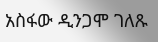አስፋው ዲንጋሞ ገለጹ